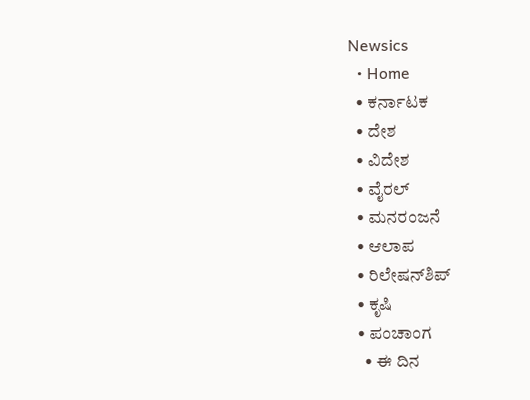Newsics
  • Home
  • ಕರ್ನಾಟಕ
  • ದೇಶ
  • ವಿದೇಶ
  • ವೈರಲ್
  • ಮನರಂಜನೆ
  • ಆಲಾಪ
  • ರಿಲೇಷನ್‌ಶಿಪ್
  • ಕೃಷಿ
  • ಪಂಚಾಂಗ
    • ಈ ದಿನ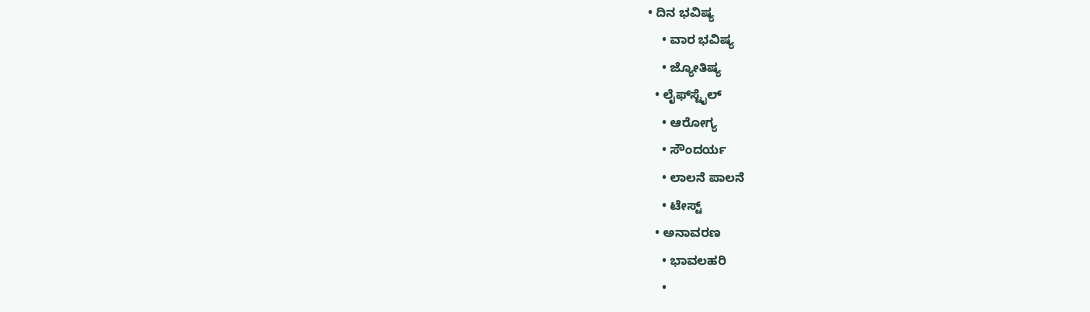• ದಿನ ಭವಿಷ್ಯ
    • ವಾರ ಭವಿಷ್ಯ
    • ಜ್ಯೋತಿಷ್ಯ
  • ಲೈಫ್‌ಸ್ಟೈಲ್
    • ಆರೋಗ್ಯ
    • ಸೌಂದರ್ಯ
    • ಲಾಲನೆ ಪಾಲನೆ
    • ಟೇಸ್ಟ್
  • ಅನಾವರಣ
    • ಭಾವಲಹರಿ
    •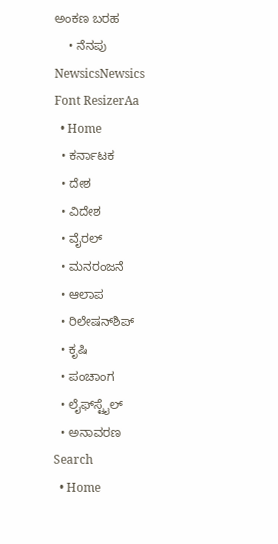ಅಂಕಣ ಬರಹ
    • ನೆನಪು
NewsicsNewsics
Font ResizerAa
  • Home
  • ಕರ್ನಾಟಕ
  • ದೇಶ
  • ವಿದೇಶ
  • ವೈರಲ್
  • ಮನರಂಜನೆ
  • ಆಲಾಪ
  • ರಿಲೇಷನ್‌ಶಿಪ್
  • ಕೃಷಿ
  • ಪಂಚಾಂಗ
  • ಲೈಫ್‌ಸ್ಟೈಲ್
  • ಅನಾವರಣ
Search
  • Home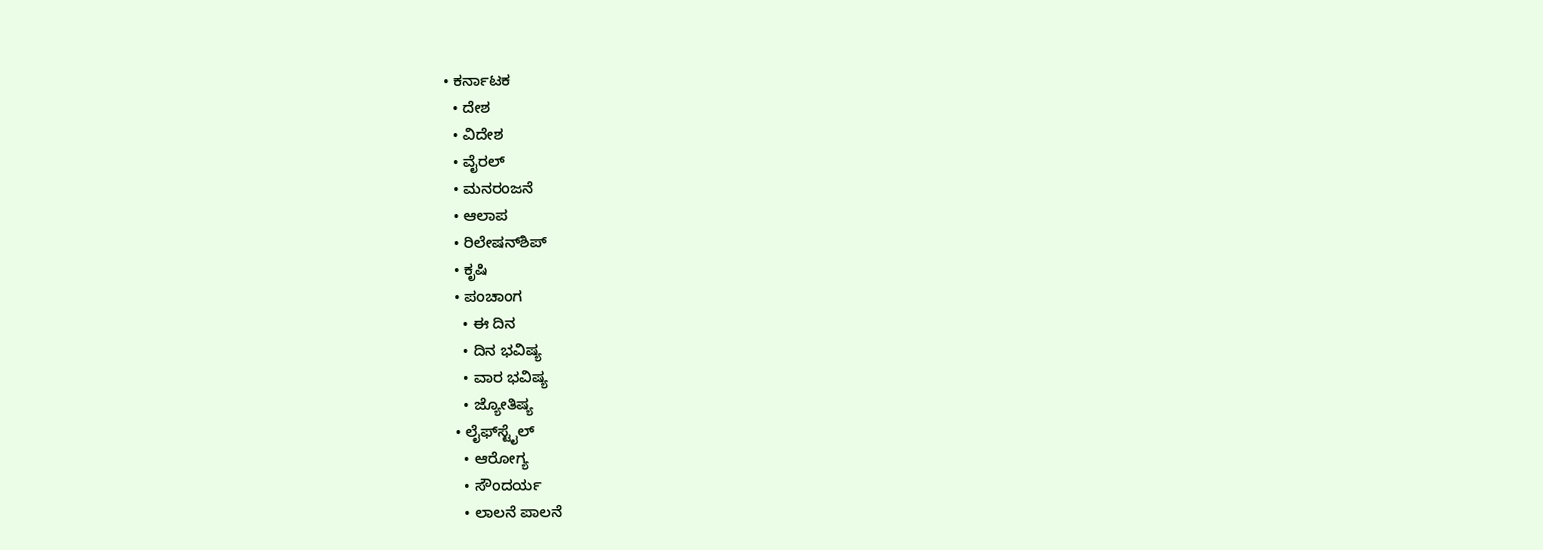• ಕರ್ನಾಟಕ
  • ದೇಶ
  • ವಿದೇಶ
  • ವೈರಲ್
  • ಮನರಂಜನೆ
  • ಆಲಾಪ
  • ರಿಲೇಷನ್‌ಶಿಪ್
  • ಕೃಷಿ
  • ಪಂಚಾಂಗ
    • ಈ ದಿನ
    • ದಿನ ಭವಿಷ್ಯ
    • ವಾರ ಭವಿಷ್ಯ
    • ಜ್ಯೋತಿಷ್ಯ
  • ಲೈಫ್‌ಸ್ಟೈಲ್
    • ಆರೋಗ್ಯ
    • ಸೌಂದರ್ಯ
    • ಲಾಲನೆ ಪಾಲನೆ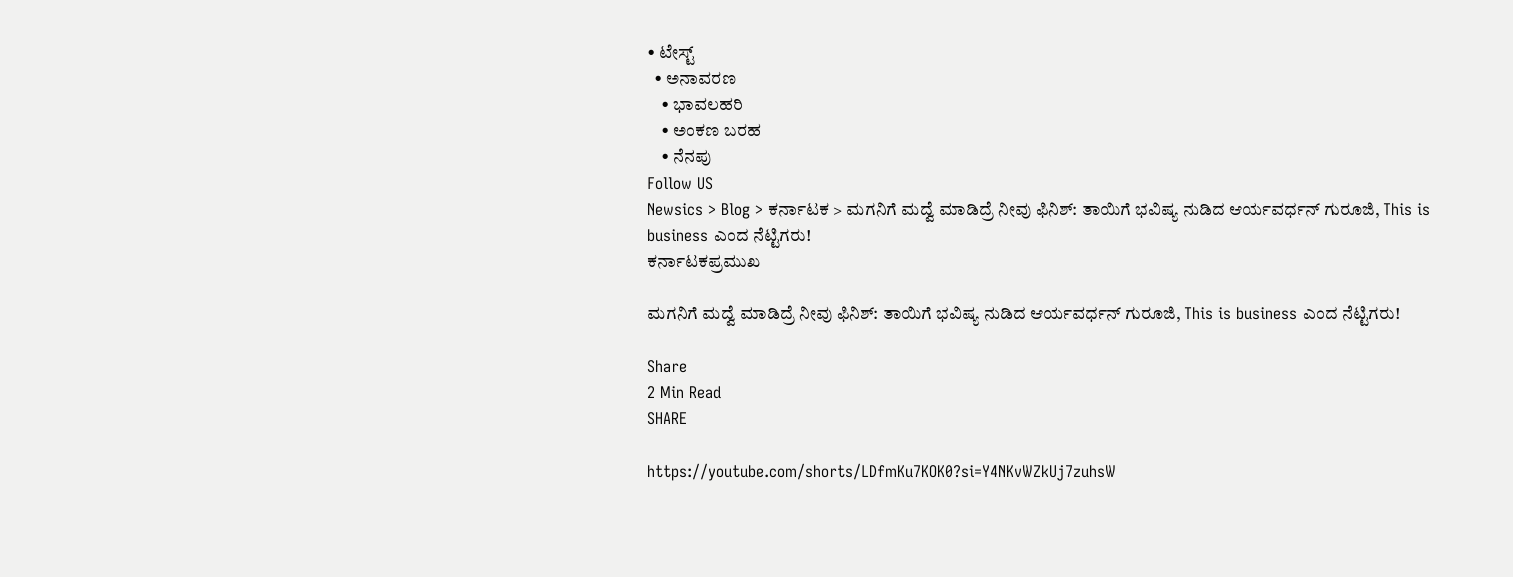• ಟೇಸ್ಟ್
  • ಅನಾವರಣ
    • ಭಾವಲಹರಿ
    • ಅಂಕಣ ಬರಹ
    • ನೆನಪು
Follow US
Newsics > Blog > ಕರ್ನಾಟಕ > ಮಗನಿಗೆ ಮದ್ವೆ ಮಾಡಿದ್ರೆ ನೀವು ಫಿನಿಶ್‌: ತಾಯಿಗೆ ಭವಿಷ್ಯ ನುಡಿದ ಆರ್ಯವರ್ಧನ್‌ ಗುರೂಜಿ, This is business ಎಂದ ನೆಟ್ಟಿಗರು!
ಕರ್ನಾಟಕಪ್ರಮುಖ

ಮಗನಿಗೆ ಮದ್ವೆ ಮಾಡಿದ್ರೆ ನೀವು ಫಿನಿಶ್‌: ತಾಯಿಗೆ ಭವಿಷ್ಯ ನುಡಿದ ಆರ್ಯವರ್ಧನ್‌ ಗುರೂಜಿ, This is business ಎಂದ ನೆಟ್ಟಿಗರು!

Share
2 Min Read
SHARE

https://youtube.com/shorts/LDfmKu7KOK0?si=Y4NKvWZkUj7zuhsW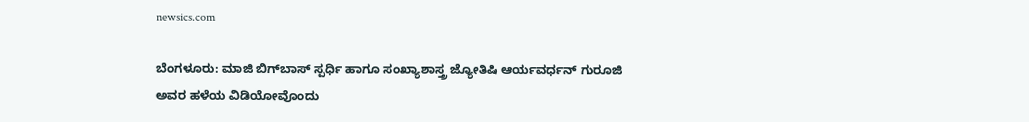newsics.com

ಬೆಂಗಳೂರು: ಮಾಜಿ ಬಿಗ್‌ಬಾಸ್‌ ಸ್ಪರ್ಧಿ ಹಾಗೂ ಸಂಖ್ಯಾಶಾಸ್ತ್ರ ಜ್ಯೋತಿಷಿ ಆರ್ಯವರ್ಧನ್‌ ಗುರೂಜಿ ಅವರ ಹಳೆಯ ವಿಡಿಯೋವೊಂದು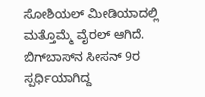ಸೋಶಿಯಲ್‌ ಮೀಡಿಯಾದಲ್ಲಿ ಮತ್ತೊಮ್ಮೆ ವೈರಲ್‌ ಆಗಿದೆ. ಬಿಗ್‌ಬಾಸ್‌ನ ಸೀಸನ್‌ 9ರ ಸ್ಪರ್ಧಿಯಾಗಿದ್ದ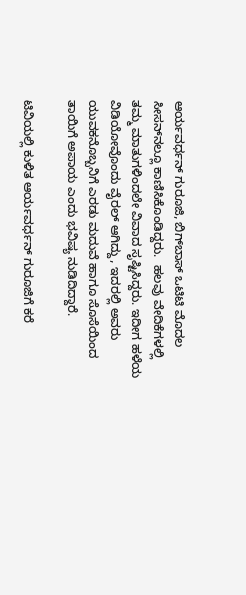ಆರ್ಯವರ್ಧನ್‌ ಗುರೂಜಿ, ಬಿಗ್‌ಬಾಸ್‌ ಒಟಿಟಿ ಮೊದಲ ಸೀಸನ್‌ನಲ್ಲೂ ಕಾಣಿಸಿಕೊಂಡಿದ್ದರು.  ಹಲವು ವೇದಿಕೆಗಳಲ್ಲಿ ತಮ್ಮ ಮಾತುಗಳಿಂದಲೇ ವಿವಾದ ಸೃಷ್ಟಿಸಿದ್ದರು. ಇದೀಗ ಹಳೆಯ ವಿಡಿಯೋವೊಂದು ವೈರಲ್ ಆಗಿದ್ದು, ಇದರಲ್ಲಿ ಅವರು ಯುವಕನೊಬ್ಬನಿಗೆ ಎರಡು ಮದುವೆ ಹಾಗೂ ಸೊಸೆಯಿಂದ ತಾಯಿಗೆ ಅಪಾಯ ಎಂದು ಭವಿಷ್ಯ ನುಡಿದಿದ್ದಾರೆ.

ಟಿವಿಯಲ್ಲಿ ಕುಳಿತ ಆರ್ಯವರ್ಧನ್‌ ಗುರೂಜಿಗೆ ಕರೆ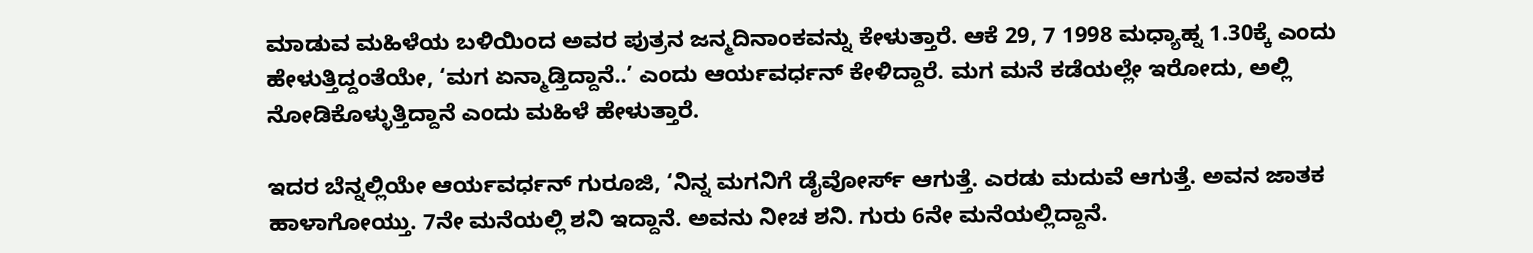ಮಾಡುವ ಮಹಿಳೆಯ ಬಳಿಯಿಂದ ಅವರ ಪುತ್ರನ ಜನ್ಮದಿನಾಂಕವನ್ನು ಕೇಳುತ್ತಾರೆ. ಆಕೆ 29, 7 1998 ಮಧ್ಯಾಹ್ನ 1.30ಕ್ಕೆ ಎಂದು ಹೇಳುತ್ತಿದ್ದಂತೆಯೇ, ‘ಮಗ ಏನ್ಮಾಡ್ತಿದ್ದಾನೆ..’ ಎಂದು ಆರ್ಯವರ್ಧನ್‌ ಕೇಳಿದ್ದಾರೆ. ಮಗ ಮನೆ ಕಡೆಯಲ್ಲೇ ಇರೋದು, ಅಲ್ಲಿ ನೋಡಿಕೊಳ್ಳುತ್ತಿದ್ದಾನೆ ಎಂದು ಮಹಿಳೆ ಹೇಳುತ್ತಾರೆ.

ಇದರ ಬೆನ್ನಲ್ಲಿಯೇ ಆರ್ಯವರ್ಧನ್‌ ಗುರೂಜಿ, ‘ನಿನ್ನ ಮಗನಿಗೆ ಡೈವೋರ್ಸ್‌ ಆಗುತ್ತೆ. ಎರಡು ಮದುವೆ ಆಗುತ್ತೆ. ಅವನ ಜಾತಕ ಹಾಳಾಗೋಯ್ತು. 7ನೇ ಮನೆಯಲ್ಲಿ ಶನಿ ಇದ್ದಾನೆ. ಅವನು ನೀಚ ಶನಿ. ಗುರು 6ನೇ ಮನೆಯಲ್ಲಿದ್ದಾನೆ.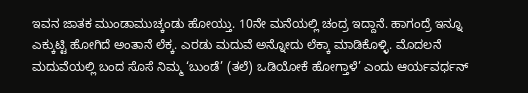ಇವನ ಜಾತಕ ಮುಂಡಾಮುಚ್ಕಂಡು ಹೋಯ್ತು. 10ನೇ ಮನೆಯಲ್ಲಿ ಚಂದ್ರ ಇದ್ದಾನೆ. ಹಾಗಂದ್ರೆ ಇನ್ನೂ ಎಕ್ಕುಟ್ಟಿ ಹೋಗಿದೆ ಅಂತಾನೆ ಲೆಕ್ಕ. ಎರಡು ಮದುವೆ ಅನ್ನೋದು ಲೆಕ್ಕಾ ಮಾಡಿಕೊಳ್ಳಿ. ಮೊದಲನೆ ಮದುವೆಯಲ್ಲಿ ಬಂದ ಸೊಸೆ ನಿಮ್ಮ ‘ಬುಂಡೆ’ (ತಲೆ) ಒಡಿಯೋಕೆ ಹೋಗ್ತಾಳೆ’ ಎಂದು ಆರ್ಯವರ್ಧನ್‌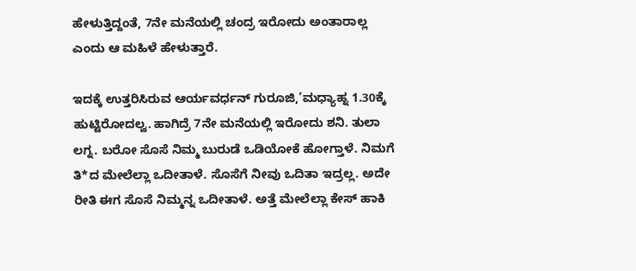ಹೇಳುತ್ತಿದ್ದಂತೆ, 7ನೇ ಮನೆಯಲ್ಲಿ ಚಂದ್ರ ಇರೋದು ಅಂತಾರಾಲ್ಲ ಎಂದು ಆ ಮಹಿಳೆ ಹೇಳುತ್ತಾರೆ.

ಇದಕ್ಕೆ ಉತ್ತರಿಸಿರುವ ಆರ್ಯವರ್ಧನ್‌ ಗುರೂಜಿ,’ಮಧ್ಯಾಹ್ನ 1.30ಕ್ಕೆ ಹುಟ್ಟಿರೋದಲ್ವ. ಹಾಗಿದ್ರೆ 7ನೇ ಮನೆಯಲ್ಲಿ ಇರೋದು ಶನಿ. ತುಲಾ ಲಗ್ನ. ಬರೋ ಸೊಸೆ ನಿಮ್ಮ ಬುರುಡೆ ಒಡಿಯೋಕೆ ಹೋಗ್ತಾಳೆ. ನಿಮಗೆ ತಿ*ದ ಮೇಲೆಲ್ಲಾ ಒದೀತಾಳೆ. ಸೊಸೆಗೆ ನೀವು ಒದಿತಾ ಇದ್ರಲ್ಲ. ಅದೇ ರೀತಿ ಈಗ ಸೊಸೆ ನಿಮ್ಮನ್ನ ಒದೀತಾಳೆ. ಅತ್ತೆ ಮೇಲೆಲ್ಲಾ ಕೇಸ್‌ ಹಾಕಿ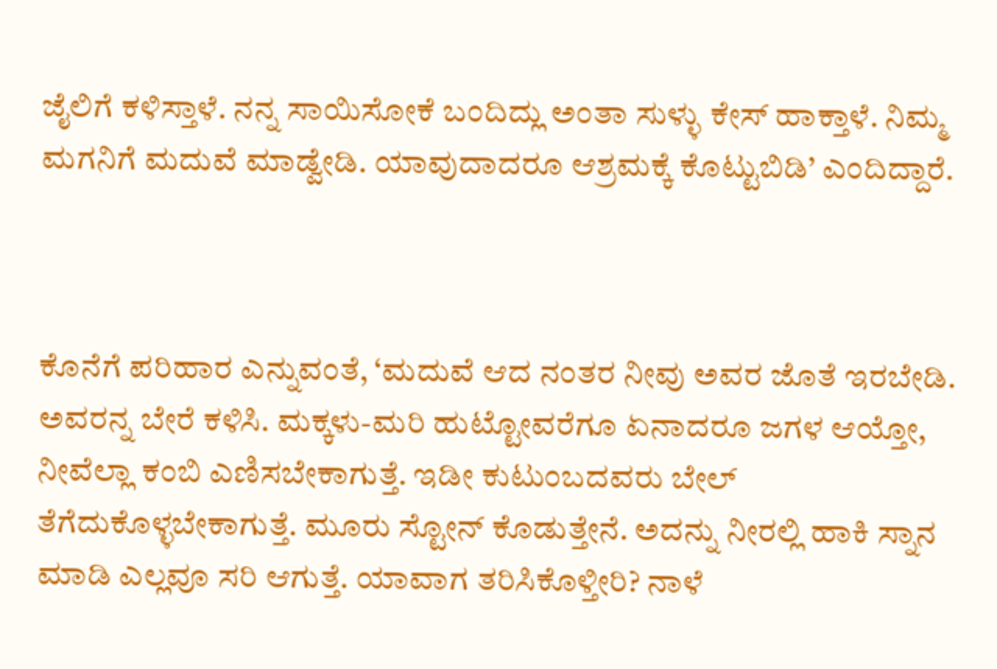ಜೈಲಿಗೆ ಕಳಿಸ್ತಾಳೆ. ನನ್ನ ಸಾಯಿಸೋಕೆ ಬಂದಿದ್ಲು ಅಂತಾ ಸುಳ್ಳು ಕೇಸ್‌ ಹಾಕ್ತಾಳೆ. ನಿಮ್ಮ ಮಗನಿಗೆ ಮದುವೆ ಮಾಡ್ವೇಡಿ. ಯಾವುದಾದರೂ ಆಶ್ರಮಕ್ಕೆ ಕೊಟ್ಟುಬಿಡಿ’ ಎಂದಿದ್ದಾರೆ.



ಕೊನೆಗೆ ಪರಿಹಾರ ಎನ್ನುವಂತೆ, ‘ಮದುವೆ ಆದ ನಂತರ ನೀವು ಅವರ ಜೊತೆ ಇರಬೇಡಿ. ಅವರನ್ನ ಬೇರೆ ಕಳಿಸಿ. ಮಕ್ಕಳು-ಮರಿ ಹುಟ್ಟೋವರೆಗೂ ಏನಾದರೂ ಜಗಳ ಆಯ್ತೋ, ನೀವೆಲ್ಲಾ ಕಂಬಿ ಎಣಿಸಬೇಕಾಗುತ್ತೆ. ಇಡೀ ಕುಟುಂಬದವರು ಬೇಲ್‌ ತೆಗೆದುಕೊಳ್ಳಬೇಕಾಗುತ್ತೆ. ಮೂರು ಸ್ಟೋನ್‌ ಕೊಡುತ್ತೇನೆ. ಅದನ್ನು ನೀರಲ್ಲಿ ಹಾಕಿ ಸ್ನಾನ ಮಾಡಿ ಎಲ್ಲವೂ ಸರಿ ಆಗುತ್ತೆ. ಯಾವಾಗ ತರಿಸಿಕೊಳ್ತೀರಿ? ನಾಳೆ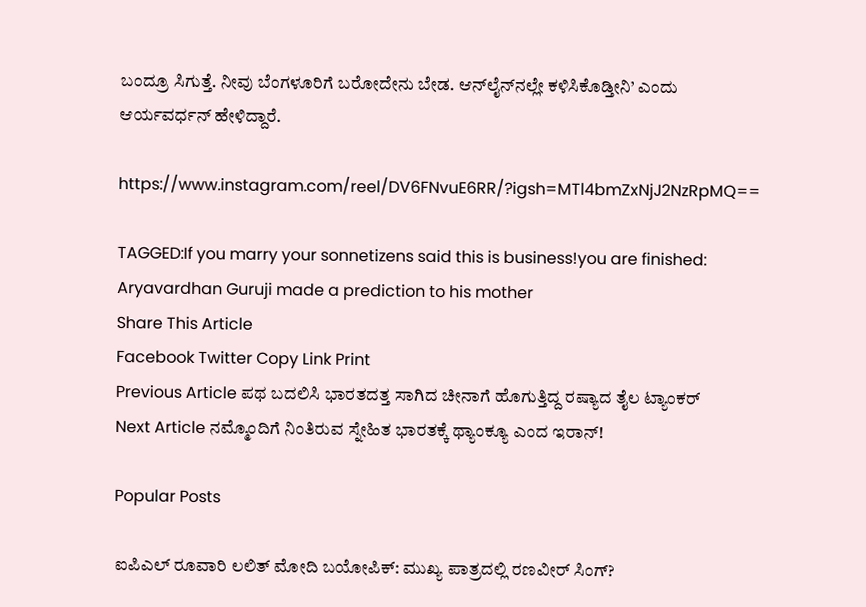ಬಂದ್ರೂ ಸಿಗುತ್ತೆ. ನೀವು ಬೆಂಗಳೂರಿಗೆ ಬರೋದೇನು ಬೇಡ. ಆನ್‌ಲೈನ್‌ನಲ್ಲೇ ಕಳಿಸಿಕೊಡ್ತೀನಿ’ ಎಂದು ಆರ್ಯವರ್ಧನ್‌ ಹೇಳಿದ್ದಾರೆ.

https://www.instagram.com/reel/DV6FNvuE6RR/?igsh=MTl4bmZxNjJ2NzRpMQ==

TAGGED:If you marry your sonnetizens said this is business!you are finished: Aryavardhan Guruji made a prediction to his mother
Share This Article
Facebook Twitter Copy Link Print
Previous Article ಪಥ ಬದಲಿಸಿ ಭಾರತದತ್ತ ಸಾಗಿದ ಚೀನಾಗೆ ಹೊಗುತ್ತಿದ್ದ ರಷ್ಯಾದ ತೈಲ ಟ್ಯಾಂಕರ್‌
Next Article ನಮ್ಮೊಂದಿಗೆ ನಿಂತಿರುವ ಸ್ನೇಹಿತ ಭಾರತಕ್ಕೆ ಥ್ಯಾಂಕ್ಯೂ ಎಂದ ಇರಾನ್!

Popular Posts

ಐಪಿಎಲ್ ರೂವಾರಿ ಲಲಿತ್ ಮೋದಿ ಬಯೋಪಿಕ್: ಮುಖ್ಯ ಪಾತ್ರದಲ್ಲಿ ರಣವೀರ್ ಸಿಂಗ್?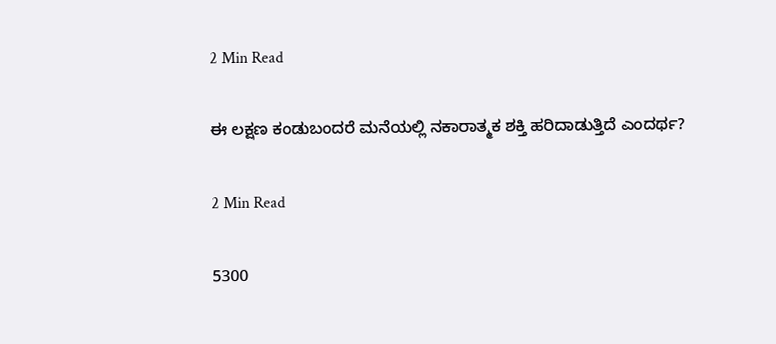2 Min Read

ಈ ಲಕ್ಷಣ ಕಂಡುಬಂದರೆ ಮನೆಯಲ್ಲಿ ನಕಾರಾತ್ಮಕ ಶಕ್ತಿ ಹರಿದಾಡುತ್ತಿದೆ ಎಂದರ್ಥ?

2 Min Read

5300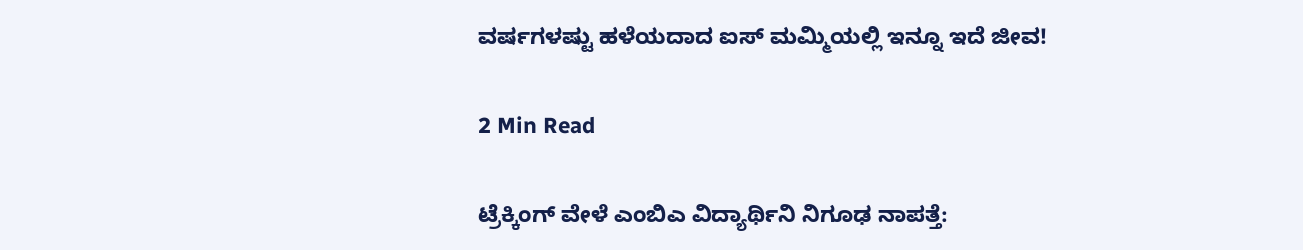ವರ್ಷಗಳಷ್ಟು ಹಳೆಯದಾದ ಐಸ್ ಮಮ್ಮಿಯಲ್ಲಿ ಇನ್ನೂ ಇದೆ ಜೀವ!

2 Min Read

ಟ್ರೆಕ್ಕಿಂಗ್ ವೇಳೆ ಎಂಬಿಎ ವಿದ್ಯಾರ್ಥಿನಿ ನಿಗೂಢ ನಾಪತ್ತೆ: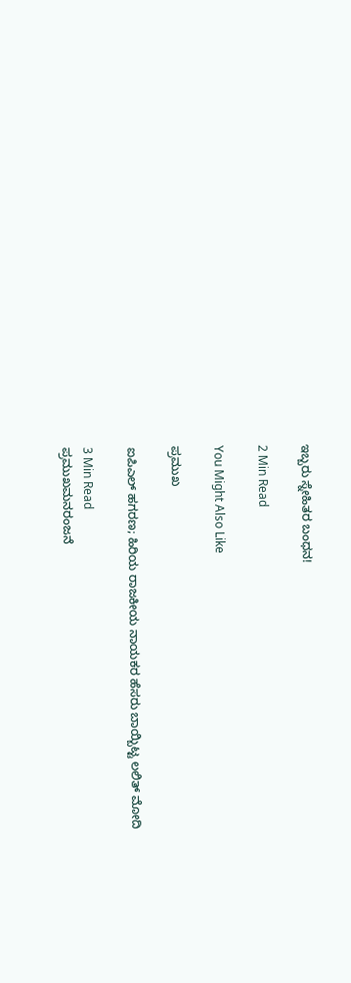ಇಬ್ಬರು ಸ್ನೇಹಿತರ ಬಂಧನ!

2 Min Read

You Might Also Like

ಪ್ರಮುಖ

ಐಪಿಎಲ್ ಹಗರಣ; ಹಿರಿಯ ರಾಜಕೀಯ ನಾಯಕರ ಹೆಸರು ಬಾಯ್ಬಿಟ್ಟ ಲಲಿತ್ ಮೋದಿ

3 Min Read
ಪ್ರಮುಖಮನರಂಜನೆ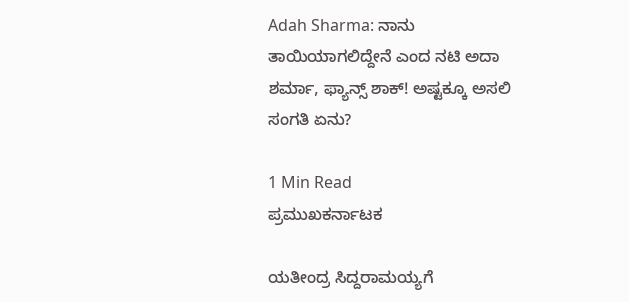Adah Sharma: ನಾನು ತಾಯಿಯಾಗಲಿದ್ದೇನೆ ಎಂದ ನಟಿ ಅದಾ ಶರ್ಮಾ, ಫ್ಯಾನ್ಸ್ ಶಾಕ್! ಅಷ್ಟಕ್ಕೂ ಅಸಲಿ ಸಂಗತಿ ಏನು?

1 Min Read
ಪ್ರಮುಖಕರ್ನಾಟಕ

ಯತೀಂದ್ರ ಸಿದ್ದರಾಮಯ್ಯಗೆ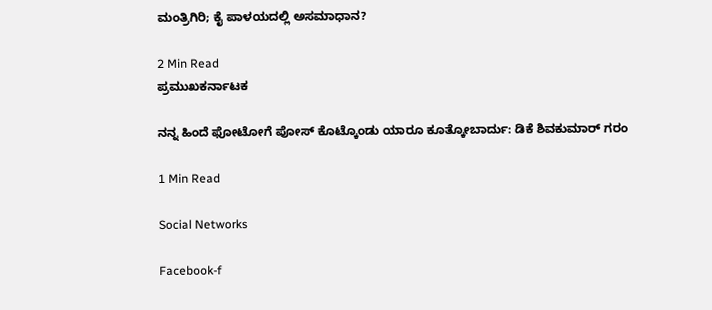ಮಂತ್ರಿಗಿರಿ; ಕೈ ಪಾಳಯದಲ್ಲಿ ಅಸಮಾಧಾನ?

2 Min Read
ಪ್ರಮುಖಕರ್ನಾಟಕ

ನನ್ನ ಹಿಂದೆ ಫೋಟೋಗೆ ಪೋಸ್ ಕೊಟ್ಕೊಂಡು ಯಾರೂ ಕೂತ್ಕೋಬಾರ್ದು: ಡಿಕೆ ಶಿವಕುಮಾರ್ ಗರಂ

1 Min Read

Social Networks

Facebook-f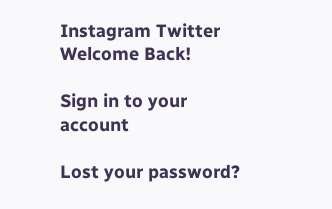Instagram Twitter
Welcome Back!

Sign in to your account

Lost your password?